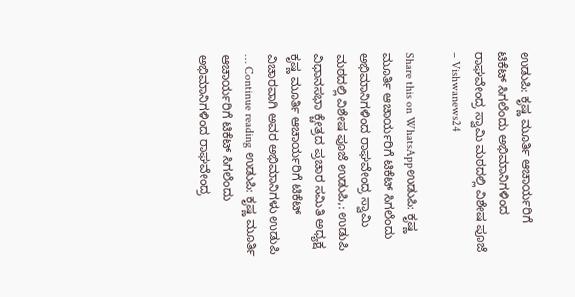ಉಡುಪಿ: ಕೃಷ್ಣ ಮೂರ್ತಿ ಆಚಾರ್ಯ‌ರಿಗೆ ಟಿಕೆಟ್ ಸಿಗಲೆಂದು ಅಭಿಮಾನಿಗಳಿಂದ ರಾಘವೇಂದ್ರ ಸ್ವಾಮಿ ಮಠದಲ್ಲಿ ವಿಶೇಷ ಪೂಜೆ – Vishwanews24

Share this on WhatsAppಉಡುಪಿ: ಕೃಷ್ಣ ಮೂರ್ತಿ ಆಚಾರ್ಯ‌ರಿಗೆ ಟಿಕೆಟ್ ಸಿಗಲೆಂದು ಅಭಿಮಾನಿಗಳಿಂದ ರಾಘವೇಂದ್ರ ಸ್ವಾಮಿ ಮಠದಲ್ಲಿ ವಿಶೇಷ ಪೂಜೆ ಉಡುಪಿ,: ಉಡುಪಿ ವಿಧಾನಸಭಾ ಕ್ಚೇತ್ರದ ಪ್ರಚಾರ ಸಮಿತಿ ಅಧ್ಯಕ್ಷ ಕೃಷ್ಣ ಮೂರ್ತಿ ಆಚಾರ್ಯ‌ರಿಗೆ ಟಿಕೆಟ್ ವಿಚಾರವಾಗಿ ಅವರ ಅಭಿಮಾನಿಗಳು ಉಡುಪಿ … Continue reading ಉಡುಪಿ: ಕೃಷ್ಣ ಮೂರ್ತಿ ಆಚಾರ್ಯ‌ರಿಗೆ ಟಿಕೆಟ್ ಸಿಗಲೆಂದು ಅಭಿಮಾನಿಗಳಿಂದ ರಾಘವೇಂದ್ರ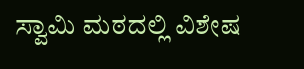ಸ್ವಾಮಿ ಮಠದಲ್ಲಿ ವಿಶೇಷ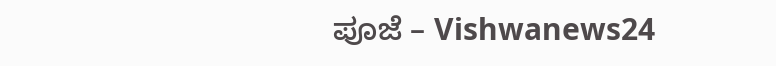ಪೂಜೆ – Vishwanews24